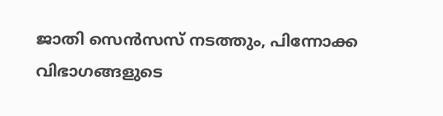ജാതി സെന്‍സസ് നടത്തും, പിന്നോക്ക വിഭാഗങ്ങളുടെ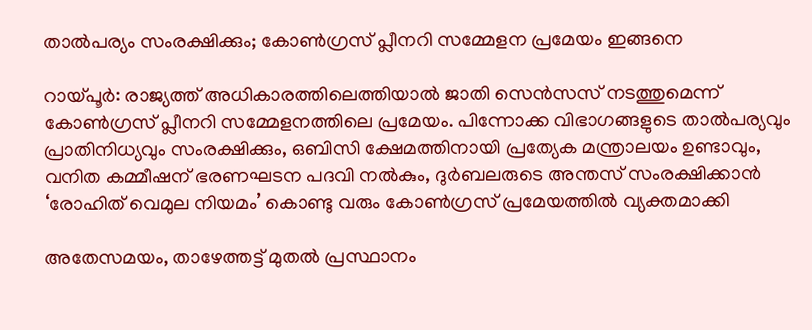താല്‍പര്യം സംരക്ഷിക്കും; കോണ്‍ഗ്രസ് പ്ലീനറി സമ്മേളന പ്രമേയം ഇങ്ങനെ

റായ്പൂര്‍: രാജ്യത്ത് അധികാരത്തിലെത്തിയാല്‍ ജാതി സെന്‍സസ് നടത്തുമെന്ന് കോണ്‍ഗ്രസ് പ്ലീനറി സമ്മേളനത്തിലെ പ്രമേയം. പിന്നോക്ക വിഭാഗങ്ങളുടെ താല്‍പര്യവും പ്രാതിനിധ്യവും സംരക്ഷിക്കും, ഒബിസി ക്ഷേമത്തിനായി പ്രത്യേക മന്ത്രാലയം ഉണ്ടാവും, വനിത കമ്മീഷന് ഭരണഘടന പദവി നല്‍കും, ദുര്‍ബലരുടെ അന്തസ് സംരക്ഷിക്കാന്‍ ‘രോഹിത് വെമുല നിയമം’ കൊണ്ടു വരും കോണ്‍ഗ്രസ് പ്രമേയത്തില്‍ വ്യക്തമാക്കി

അതേസമയം, താഴേത്തട്ട് മുതല്‍ പ്രസ്ഥാനം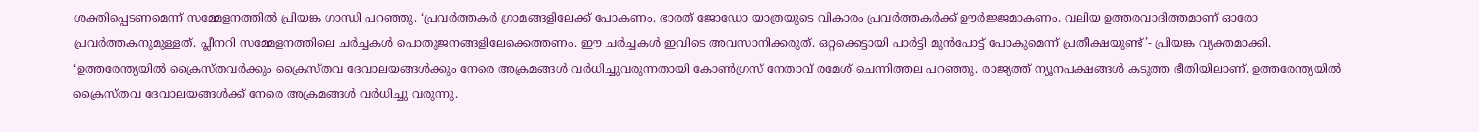ശക്തിപ്പെടണമെന്ന് സമ്മേളനത്തില്‍ പ്രിയങ്ക ഗാന്ധി പറഞ്ഞു. ‘പ്രവര്‍ത്തകര്‍ ഗ്രാമങ്ങളിലേക്ക് പോകണം. ഭാരത് ജോഡോ യാത്രയുടെ വികാരം പ്രവര്‍ത്തകര്‍ക്ക് ഊര്‍ജ്ജമാകണം. വലിയ ഉത്തരവാദിത്തമാണ് ഓരോ പ്രവര്‍ത്തകനുമുള്ളത്. പ്ലീനറി സമ്മേളനത്തിലെ ചര്‍ച്ചകള്‍ പൊതുജനങ്ങളിലേക്കെത്തണം. ഈ ചര്‍ച്ചകള്‍ ഇവിടെ അവസാനിക്കരുത്. ഒറ്റക്കെട്ടായി പാര്‍ട്ടി മുന്‍പോട്ട് പോകുമെന്ന് പ്രതീക്ഷയുണ്ട്’- പ്രിയങ്ക വ്യക്തമാക്കി. ‘ഉത്തരേന്ത്യയില്‍ ക്രൈസ്തവര്‍ക്കും ക്രൈസ്തവ ദേവാലയങ്ങള്‍ക്കും നേരെ അക്രമങ്ങള്‍ വര്‍ധിച്ചുവരുന്നതായി കോണ്‍ഗ്രസ് നേതാവ് രമേശ് ചെന്നിത്തല പറഞ്ഞു. രാജ്യത്ത് ന്യൂനപക്ഷങ്ങള്‍ കടുത്ത ഭീതിയിലാണ്. ഉത്തരേന്ത്യയില്‍ ക്രൈസ്തവ ദേവാലയങ്ങള്‍ക്ക് നേരെ അക്രമങ്ങള്‍ വര്‍ധിച്ചു വരുന്നു.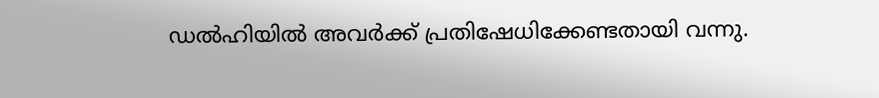ഡല്‍ഹിയില്‍ അവര്‍ക്ക് പ്രതിഷേധിക്കേണ്ടതായി വന്നു.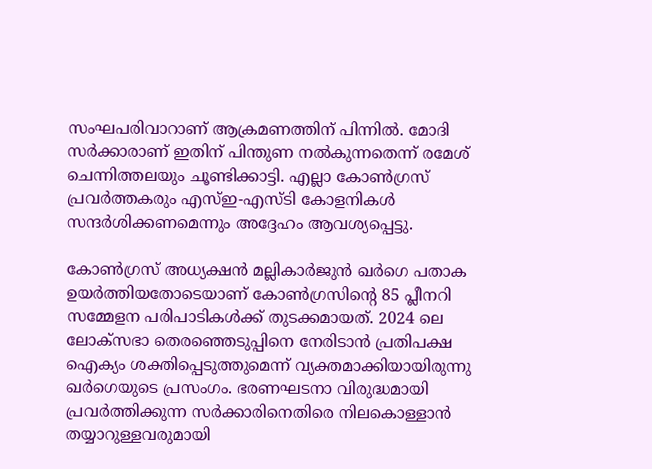സംഘപരിവാറാണ് ആക്രമണത്തിന് പിന്നില്‍. മോദി സര്‍ക്കാരാണ് ഇതിന് പിന്തുണ നല്‍കുന്നതെന്ന് രമേശ് ചെന്നിത്തലയും ചൂണ്ടിക്കാട്ടി. എല്ലാ കോണ്‍ഗ്രസ് പ്രവര്‍ത്തകരും എസ്ഇ-എസ്ടി കോളനികള്‍ സന്ദര്‍ശിക്കണമെന്നും അദ്ദേഹം ആവശ്യപ്പെട്ടു.

കോണ്‍ഗ്രസ് അധ്യക്ഷന്‍ മല്ലികാര്‍ജുന്‍ ഖര്‍ഗെ പതാക ഉയര്‍ത്തിയതോടെയാണ് കോണ്‍ഗ്രസിന്റെ 85 പ്ലീനറി സമ്മേളന പരിപാടികള്‍ക്ക് തുടക്കമായത്. 2024 ലെ ലോക്‌സഭാ തെരഞ്ഞെടുപ്പിനെ നേരിടാന്‍ പ്രതിപക്ഷ ഐക്യം ശക്തിപ്പെടുത്തുമെന്ന് വ്യക്തമാക്കിയായിരുന്നു ഖര്‍ഗെയുടെ പ്രസംഗം. ഭരണഘടനാ വിരുദ്ധമായി പ്രവര്‍ത്തിക്കുന്ന സര്‍ക്കാരിനെതിരെ നിലകൊള്ളാന്‍ തയ്യാറുള്ളവരുമായി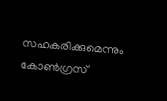സഹകരിക്കുമെന്നും കോണ്‍ഗ്രസ്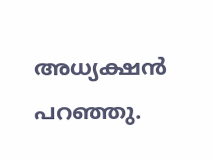അധ്യക്ഷന്‍ പറഞ്ഞു.